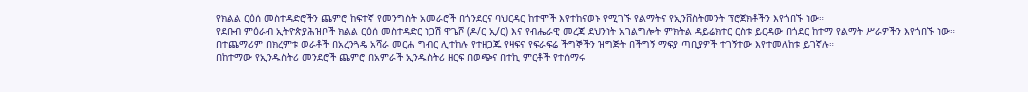የክልል ርዕሰ መስተዳድሮችን ጨምሮ ከፍተኛ የመንግስት አመራሮች በጎንደርና ባህርዳር ከተሞች እየተከናወኑ የሚገኙ የልማትና የኢንቨስትመንት ፕሮጀክቶችን እየጎበኙ ነው።
የደቡብ ምዕራብ ኢትዮጵያሕዝቦች ክልል ርዕሰ መስተዳድር ነጋሽ ዋጌሾ (ዶ/ር ኢ/ር) እና የብሔራዊ መረጃ ደህንነት አገልግሎት ምክትል ዳይሬክተር ርስቱ ይርዳው በጎደር ከተማ የልማት ሥራዎችን እየጎበኙ ነው።
በተጨማሪም በክረምቱ ወራቶች በአረንጓዴ አሻራ መርሐ ግብር ሊተከሉ የተዘጋጁ የዛፍና የፍራፍሬ ችግኞችን ዝግጅት በችግኝ ማፍያ ጣቢያዎች ተገኝተው እየተመለከቱ ይገኛሉ።
በከተማው የኢንዱስትሪ መንደሮች ጨምሮ በአምራች ኢንዱስትሪ ዘርፍ በወጭና በተኪ ምርቶች የተሰማሩ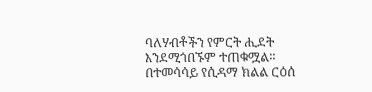ባለሃብቶችን የምርት ሒደት እንደሚጎበኙም ተጠቁሟል።
በተመሳሳይ የሲዳማ ክልል ርዕሰ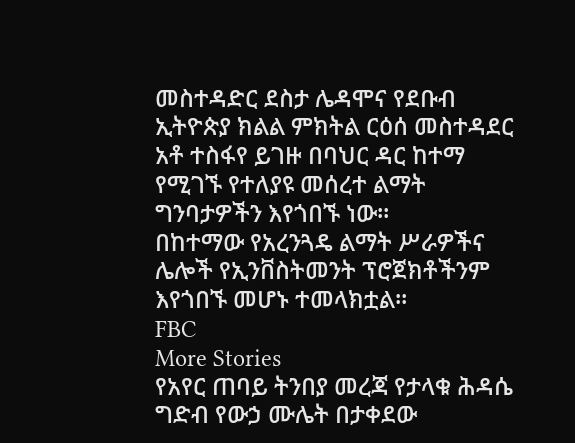መስተዳድር ደስታ ሌዳሞና የደቡብ ኢትዮጵያ ክልል ምክትል ርዕሰ መስተዳደር አቶ ተስፋየ ይገዙ በባህር ዳር ከተማ የሚገኙ የተለያዩ መሰረተ ልማት ግንባታዎችን እየጎበኙ ነው።
በከተማው የአረንጓዴ ልማት ሥራዎችና ሌሎች የኢንቨስትመንት ፕሮጀክቶችንም እየጎበኙ መሆኑ ተመላክቷል።
FBC
More Stories
የአየር ጠባይ ትንበያ መረጃ የታላቁ ሕዳሴ ግድብ የውኃ ሙሌት በታቀደው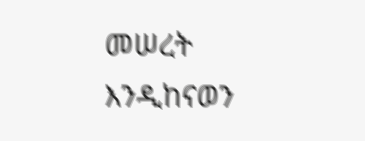መሠረት እንዲከናወን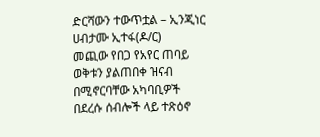ድርሻውን ተውጥቷል – ኢንጂነር ሀብታሙ ኢተፋ(ዶ/ር)
መጪው የበጋ የአየር ጠባይ ወቅቱን ያልጠበቀ ዝናብ በሚኖርባቸው አካባቢዎች በደረሱ ሰብሎች ላይ ተጽዕኖ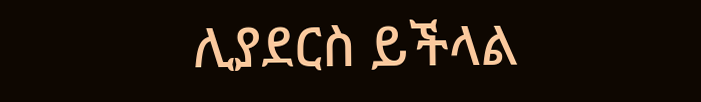ሊያደርስ ይችላል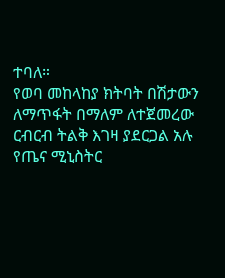ተባለ።
የወባ መከላከያ ክትባት በሽታውን ለማጥፋት በማለም ለተጀመረው ርብርብ ትልቅ እገዛ ያደርጋል አሉ የጤና ሚኒስትር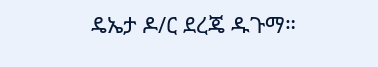ዴኤታ ዶ/ር ደረጄ ዱጉማ።